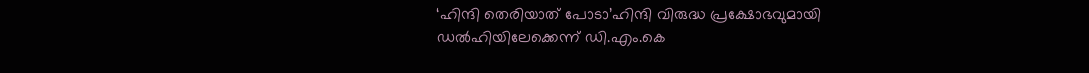‘ഹിന്ദി തെരിയാത് പോടാ’ഹിന്ദി വിരുദ്ധ പ്രക്ഷോഭവുമായി ഡല്‍ഹിയിലേക്കെന്ന് ഡി.എം.കെ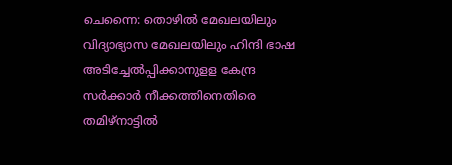ചെന്നൈ: തൊഴിൽ മേഖലയിലും വിദ്യാഭ്യാസ മേഖലയിലും ഹിന്ദി ഭാഷ അടിച്ചേൽപ്പിക്കാനുളള കേന്ദ്ര സർക്കാർ നീക്കത്തിനെതിരെ തമിഴ്നാട്ടിൽ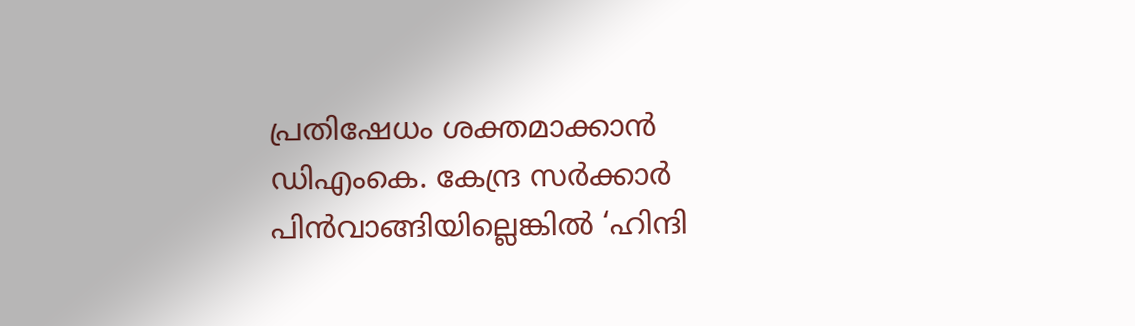പ്രതിഷേധം ശക്തമാക്കാൻ ഡിഎംകെ. കേന്ദ്ര സർക്കാർ പിൻവാങ്ങിയില്ലെങ്കിൽ ‘ഹിന്ദി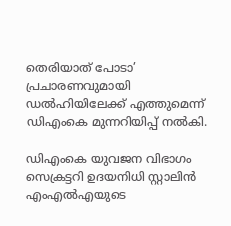തെരിയാത് പോടാ’ പ്രചാരണവുമായി ഡൽഹിയിലേക്ക് എത്തുമെന്ന് ഡിഎംകെ മുന്നറിയിപ്പ് നൽകി.

ഡിഎംകെ യുവജന വിഭാഗം സെക്രട്ടറി ഉദയനിധി സ്റ്റാലിൻ എംഎൽഎയുടെ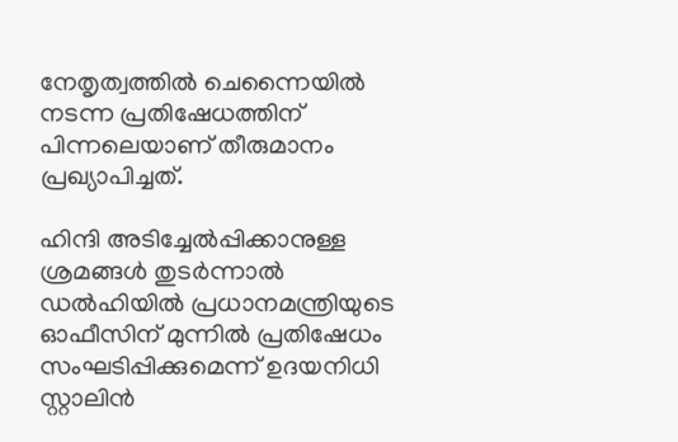നേതൃത്വത്തിൽ ചെന്നൈയിൽ നടന്ന പ്രതിഷേധത്തിന് പിന്നലെയാണ് തീരുമാനം പ്രഖ്യാപിച്ചത്.

ഹിന്ദി അടിച്ചേൽപ്പിക്കാനുള്ള ശ്രമങ്ങൾ തുടർന്നാൽ ഡൽഹിയിൽ പ്രധാനമന്ത്രിയുടെ ഓഫീസിന് മുന്നിൽ പ്രതിഷേധം സംഘടിപ്പിക്കുമെന്ന് ഉദയനിധി സ്റ്റാലിൻ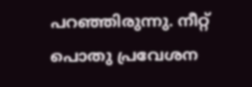പറഞ്ഞിരുന്നു. നീറ്റ് പൊതു പ്രവേശന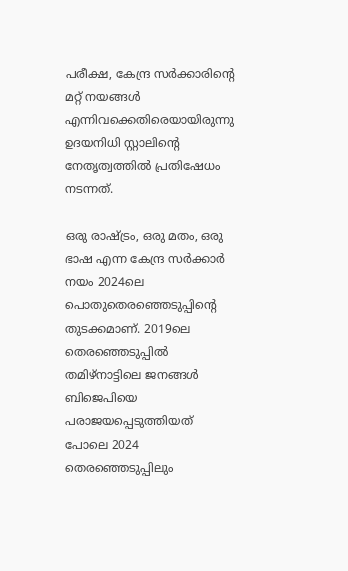പരീക്ഷ, കേന്ദ്ര സർക്കാരിന്റെ മറ്റ് നയങ്ങൾ എന്നിവക്കെതിരെയായിരുന്നു ഉദയനിധി സ്റ്റാലിന്റെ നേതൃത്വത്തിൽ പ്രതിഷേധം നടന്നത്.

ഒരു രാഷ്ട്രം, ഒരു മതം, ഒരു ഭാഷ എന്ന കേന്ദ്ര സർക്കാർ നയം 2024ലെ പൊതുതെരഞ്ഞെടുപ്പിന്റെ തുടക്കമാണ്. 2019ലെ തെരഞ്ഞെടുപ്പിൽ തമിഴ്‌നാട്ടിലെ ജനങ്ങൾ ബിജെപിയെ പരാജയപ്പെടുത്തിയത് പോലെ 2024 തെരഞ്ഞെടുപ്പിലും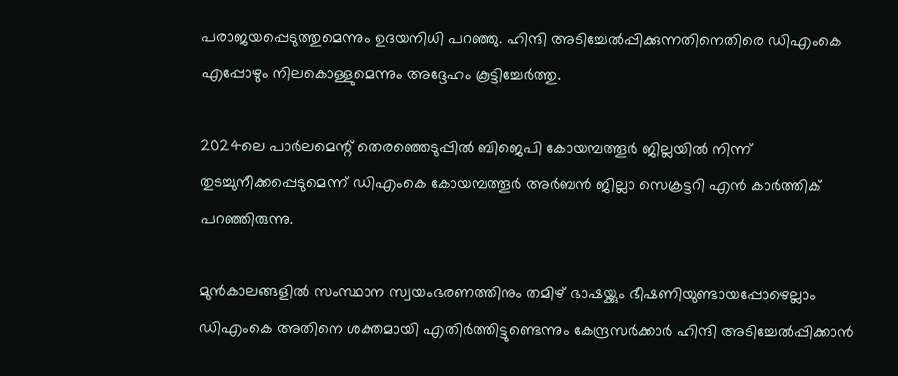പരാജയപ്പെടുത്തുമെന്നും ഉദയനിധി പറഞ്ഞു. ഹിന്ദി അടിച്ചേൽപ്പിക്കുന്നതിനെതിരെ ഡിഎംകെ എപ്പോഴും നിലകൊള്ളുമെന്നും അദ്ദേഹം കൂട്ടിച്ചേർത്തു.

2024ലെ പാർലമെന്റ് തെരഞ്ഞെടുപ്പിൽ ബിജെപി കോയമ്പത്തൂർ ജില്ലയിൽ നിന്ന് തുടച്ചുനീക്കപ്പെടുമെന്ന് ഡിഎംകെ കോയമ്പത്തൂർ അർബൻ ജില്ലാ സെക്രട്ടറി എൻ കാർത്തിക് പറഞ്ഞിരുന്നു.

മുൻകാലങ്ങളിൽ സംസ്ഥാന സ്വയംഭരണത്തിനും തമിഴ് ഭാഷയ്ക്കും ഭീഷണിയുണ്ടായപ്പോഴെല്ലാം ഡിഎംകെ അതിനെ ശക്തമായി എതിർത്തിട്ടുണ്ടെന്നും കേന്ദ്രസർക്കാർ ഹിന്ദി അടിച്ചേൽപ്പിക്കാൻ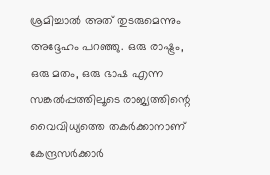ശ്രമിച്ചാൽ അത് തുടരുമെന്നും അദ്ദേഹം പറഞ്ഞു. ഒരു രാഷ്ട്രം, ഒരു മതം, ഒരു ഭാഷ എന്ന സങ്കൽപ്പത്തിലൂടെ രാജ്യത്തിന്റെ വൈവിധ്യത്തെ തകർക്കാനാണ് കേന്ദ്രസർക്കാർ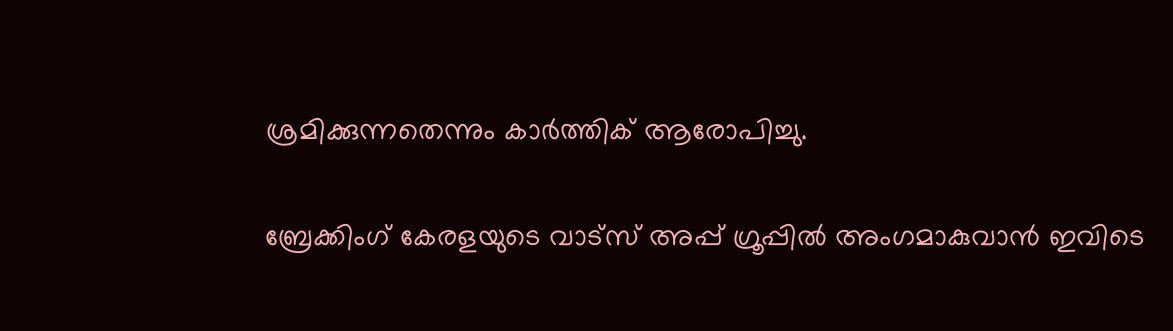ശ്രമിക്കുന്നതെന്നും കാർത്തിക് ആരോപിച്ചു.

ബ്രേക്കിംഗ് കേരളയുടെ വാട്സ് അപ്പ് ഗ്രൂപ്പിൽ അംഗമാകുവാൻ ഇവിടെ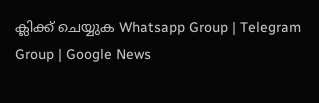ക്ലിക്ക് ചെയ്യുക Whatsapp Group | Telegram Group | Google News